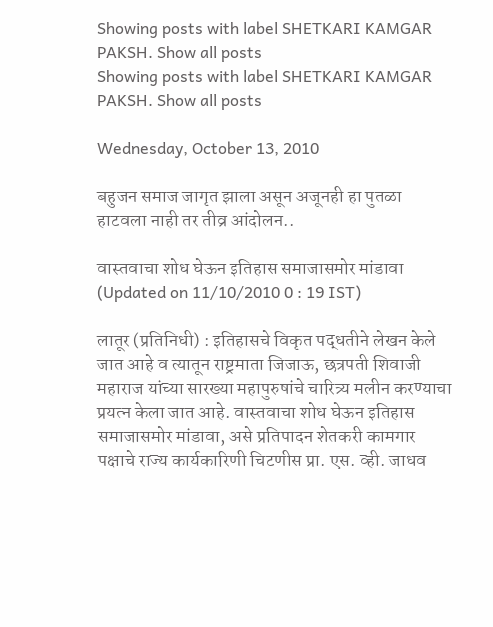Showing posts with label SHETKARI KAMGAR PAKSH. Show all posts
Showing posts with label SHETKARI KAMGAR PAKSH. Show all posts

Wednesday, October 13, 2010

बहुजन समाज जागृत झाला असून अजूनही हा पुतळा हाटवला नाही तर तीव्र आंदोलन..

वास्तवाचा शोध घेऊन इतिहास समाजासमोर मांडावा
(Updated on 11/10/2010 0 : 19 IST)

लातूर (प्रतिनिधी) : इतिहासचे विकृत पद्धतीने लेखन केले जात आहे व त्यातून राष्ट्रमाता जिजाऊ, छत्रपती शिवाजी महाराज यांच्या सारख्या महापुरुषांचे चारित्र्य मलीन करण्याचा प्रयत्न केला जात आहे. वास्तवाचा शोध घेऊन इतिहास
समाजासमोर मांडावा, असे प्रतिपादन शेतकरी कामगार पक्षाचे राज्य कार्यकारिणी चिटणीस प्रा. एस. व्ही. जाधव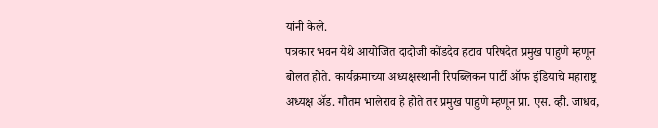यांनी केले.
पत्रकार भवन येथे आयोजित दादोजी कोंडदेव हटाव परिषदेत प्रमुख पाहुणे म्हणून बोलत होते. कार्यक्रमाच्या अध्यक्षस्थानी रिपब्लिकन पार्टी ऑफ इंडियाचे महाराष्ट्र अध्यक्ष अ‍ॅड. गौतम भालेराव हे होते तर प्रमुख पाहुणे म्हणून प्रा. एस. व्ही. जाधव,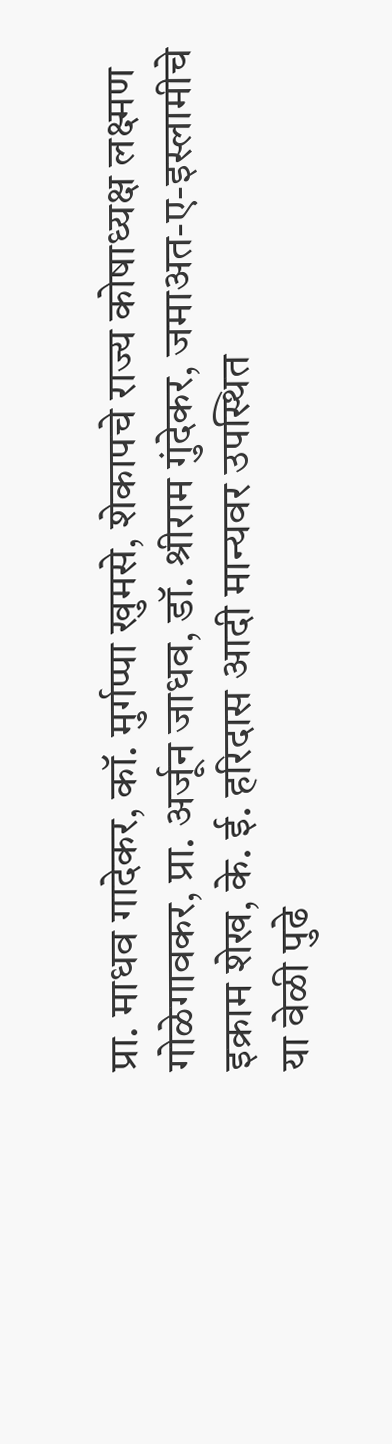प्रा. माधव गादेकर, कॉ. मुर्गप्पा खुमसे, शेकापचे राज्य कोषाध्यक्ष लक्ष्मण गोळेगावकर, प्रा. अर्जून जाधव, डॉ. श्रीराम गुंदेकर, जमाअत-ए-इस्लामीचे इक्राम शेख, के. ई. हरिदास आदी मान्यवर उपस्थित
या वेळी पुढे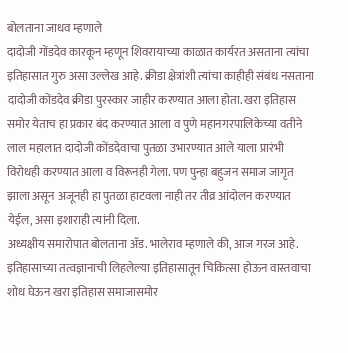बोलताना जाधव म्हणाले
दादोजी गोंडदेव कारकून म्हणून शिवरायाच्या काळात कार्यरत असताना त्यांचा इतिहासात गुरु असा उल्लेख आहे. क्रीडा क्षेत्रांशी त्यांचा काहीही संबंध नसताना दादोजी कोंडदेव क्रीडा पुरस्कार जाहीर करण्यात आला होता. खरा इतिहास समोर येताच हा प्रकार बंद करण्यात आला व पुणे महानगरपालिकेच्या वतीने लाल महालात दादोजी कोंडदेवाचा पुतळा उभारण्यात आले याला प्रारंभी विरोधही करण्यात आला व विरूनही गेला. पण पुन्हा बहुजन समाज जागृत झाला असून अजूनही हा पुतळा हाटवला नाही तर तीव्र आंदोलन करण्यात येईल, असा इशाराही त्यांनी दिला.
अध्यक्षीय समारोपात बोलताना अ‍ॅड. भालेराव म्हणाले की, आज गरज आहे. इतिहासाच्या तत्वज्ञानाची लिहलेल्या इतिहासातून चिकित्सा होऊन वास्तवाचा शोध घेऊन खरा इतिहास समाजासमोर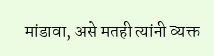मांडावा, असे मतही त्यांनी व्यक्त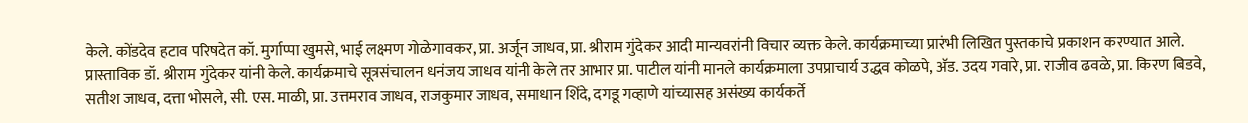केले. कोंडदेव हटाव परिषदेत कॉ. मुर्गाप्पा खुमसे, भाई लक्ष्मण गोळेगावकर, प्रा. अर्जून जाधव, प्रा. श्रीराम गुंदेकर आदी मान्यवरांनी विचार व्यक्त केले. कार्यक्रमाच्या प्रारंभी लिखित पुस्तकाचे प्रकाशन करण्यात आले. प्रास्ताविक डॉ. श्रीराम गुंदेकर यांनी केले. कार्यक्रमाचे सूत्रसंचालन धनंजय जाधव यांनी केले तर आभार प्रा. पाटील यांनी मानले कार्यक्रमाला उपप्राचार्य उद्धव कोळपे, अ‍ॅड. उदय गवारे, प्रा. राजीव ढवळे, प्रा. किरण बिडवे, सतीश जाधव, दत्ता भोसले, सी. एस. माळी, प्रा. उत्तमराव जाधव, राजकुमार जाधव, समाधान शिंदे, दगडू गव्हाणे यांच्यासह असंख्य कार्यकर्ते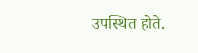उपस्थित होते.